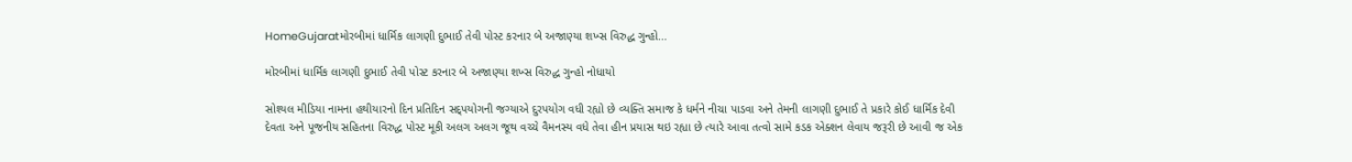HomeGujaratમોરબીમાં ધાર્મિક લાગણી દુભાઈ તેવી પોસ્ટ કરનાર બે અજાણ્યા શખ્સ વિરુદ્ધ ગુન્હો...

મોરબીમાં ધાર્મિક લાગણી દુભાઈ તેવી પોસ્ટ કરનાર બે અજાણ્યા શખ્સ વિરુદ્ધ ગુન્હો નોધાયો

સોશ્યલ મીડિયા નામના હથીયારનો દિન પ્રતિદિન સદ્પયોગની જગ્યાએ દુરપયોગ વધી રહ્યો છે વ્યક્તિ સમાજ કે ધર્મને નીચા પાડવા અને તેમની લાગણી દુભાઈ તે પ્રકારે કોઈ ધાર્મિક દેવી દેવતા અને પૂજનીય સહિતના વિરુદ્ધ પોસ્ટ મૂકી અલગ અલગ જૂથ વચ્ચે વૈમનસ્ય વધે તેવા હીન પ્રયાસ થઇ રહ્યા છે ત્યારે આવા તત્વો સામે કડક એક્શન લેવાય જરૂરી છે આવી જ એક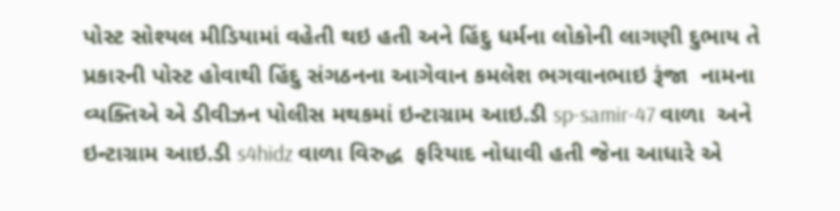પોસ્ટ સોશ્યલ મીડિયામાં વહેતી થઇ હતી અને હિંદુ ધર્મના લોકોની લાગણી દુભાય તે પ્રકારની પોસ્ટ હોવાથી હિંદુ સંગઠનના આગેવાન કમલેશ ભગવાનભાઇ રૂંજા  નામના વ્યક્તિએ એ ડીવીઝન પોલીસ મથકમાં ઇન્ટાગ્રામ આઇ.ડી sp-samir-47 વાળા  અને ઇન્ટાગ્રામ આઇ.ડી s4hidz વાળા વિરુદ્ધ  ફરિયાદ નોધાવી હતી જેના આધારે એ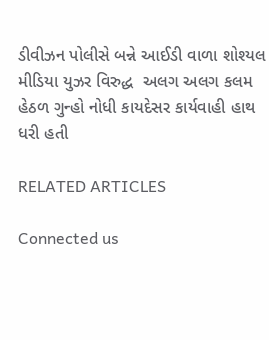ડીવીઝન પોલીસે બન્ને આઈડી વાળા શોશ્યલ મીડિયા યુઝર વિરુદ્ધ  અલગ અલગ કલમ હેઠળ ગુન્હો નોધી કાયદેસર કાર્યવાહી હાથ ધરી હતી

RELATED ARTICLES

Connected us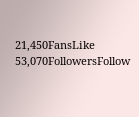21,450FansLike
53,070FollowersFollow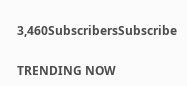3,460SubscribersSubscribe

TRENDING NOW